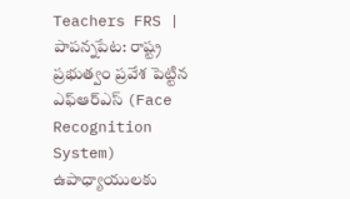Teachers FRS | పాపన్నపేట: రాష్ట్ర ప్రభుత్వం ప్రవేశ పెట్టిన ఎఫ్ఆర్ఎస్ (Face Recognition System) ఉపాధ్యాయులకు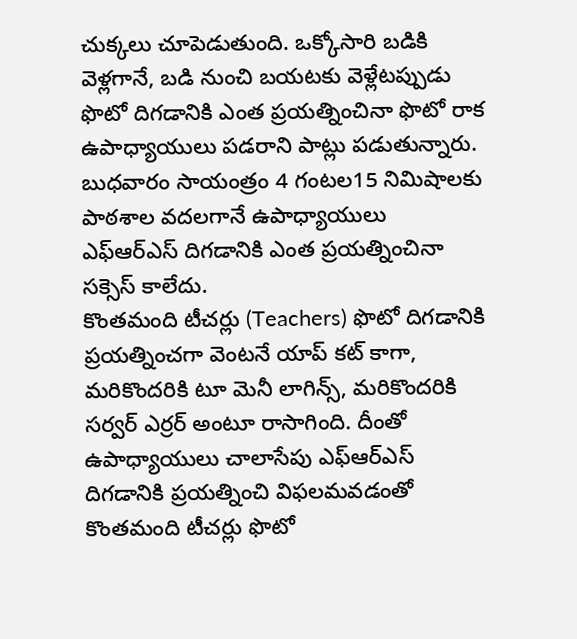చుక్కలు చూపెడుతుంది. ఒక్కోసారి బడికి వెళ్లగానే, బడి నుంచి బయటకు వెళ్లేటప్పుడు ఫొటో దిగడానికి ఎంత ప్రయత్నించినా ఫొటో రాక ఉపాధ్యాయులు పడరాని పాట్లు పడుతున్నారు. బుధవారం సాయంత్రం 4 గంటల15 నిమిషాలకు పాఠశాల వదలగానే ఉపాధ్యాయులు ఎఫ్ఆర్ఎస్ దిగడానికి ఎంత ప్రయత్నించినా సక్సెస్ కాలేదు.
కొంతమంది టీచర్లు (Teachers) ఫొటో దిగడానికి ప్రయత్నించగా వెంటనే యాప్ కట్ కాగా, మరికొందరికి టూ మెనీ లాగిన్స్, మరికొందరికి సర్వర్ ఎర్రర్ అంటూ రాసాగింది. దీంతో ఉపాధ్యాయులు చాలాసేపు ఎఫ్ఆర్ఎస్ దిగడానికి ప్రయత్నించి విఫలమవడంతో కొంతమంది టీచర్లు ఫొటో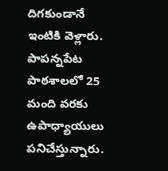దిగకుండానే ఇంటికి వెళ్లారు. పాపన్నపేట పాఠశాలలో 25 మంది వరకు ఉపాధ్యాయులు పనిచేస్తున్నారు.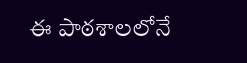ఈ పాఠశాలలోనే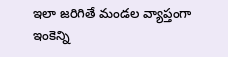ఇలా జరిగితే మండల వ్యాప్తంగా ఇంకెన్ని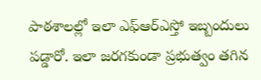పాఠశాలల్లో ఇలా ఎఫ్ఆర్ఎస్తో ఇబ్బందులు పడ్డారో. ఇలా జరగకుండా ప్రభుత్వం తగిన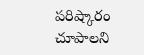పరిష్కారం చూపాలని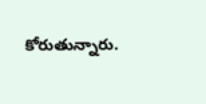కోరుతున్నారు.